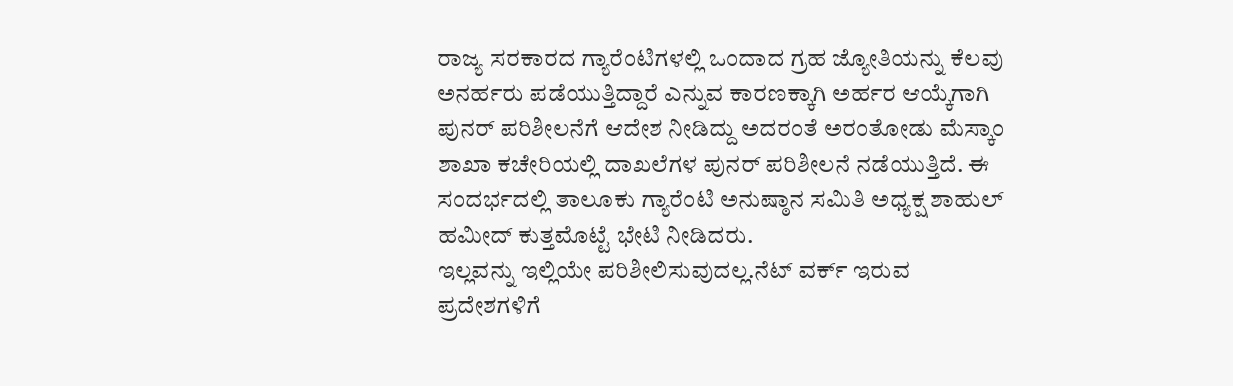ರಾಜ್ಯ ಸರಕಾರದ ಗ್ಯಾರೆಂಟಿಗಳಲ್ಲಿ ಒಂದಾದ ಗ್ರಹ ಜ್ಯೋತಿಯನ್ನು ಕೆಲವು ಅನರ್ಹರು ಪಡೆಯುತ್ತಿದ್ದಾರೆ ಎನ್ನುವ ಕಾರಣಕ್ಕಾಗಿ ಅರ್ಹರ ಆಯ್ಕೆಗಾಗಿ ಪುನರ್ ಪರಿಶೀಲನೆಗೆ ಆದೇಶ ನೀಡಿದ್ದು ಅದರಂತೆ ಅರಂತೋಡು ಮೆಸ್ಕಾಂ ಶಾಖಾ ಕಚೇರಿಯಲ್ಲಿ ದಾಖಲೆಗಳ ಪುನರ್ ಪರಿಶೀಲನೆ ನಡೆಯುತ್ತಿದೆ. ಈ ಸಂದರ್ಭದಲ್ಲಿ ತಾಲೂಕು ಗ್ಯಾರೆಂಟಿ ಅನುಷ್ಠಾನ ಸಮಿತಿ ಅಧ್ಯಕ್ಷ ಶಾಹುಲ್ ಹಮೀದ್ ಕುತ್ತಮೊಟ್ಟೆ ಭೇಟಿ ನೀಡಿದರು.
ಇಲ್ಲವನ್ನು ಇಲ್ಲಿಯೇ ಪರಿಶೀಲಿಸುವುದಲ್ಲ.ನೆಟ್ ವರ್ಕ್ ಇರುವ ಪ್ರದೇಶಗಳಿಗೆ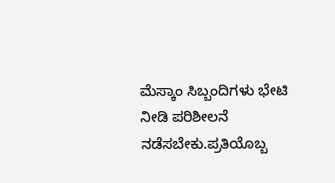ಮೆಸ್ಕಾಂ ಸಿಬ್ಬಂದಿಗಳು ಭೇಟಿ ನೀಡಿ ಪರಿಶೀಲನೆ ನಡೆಸಬೇಕು.ಪ್ರತಿಯೊಬ್ಬ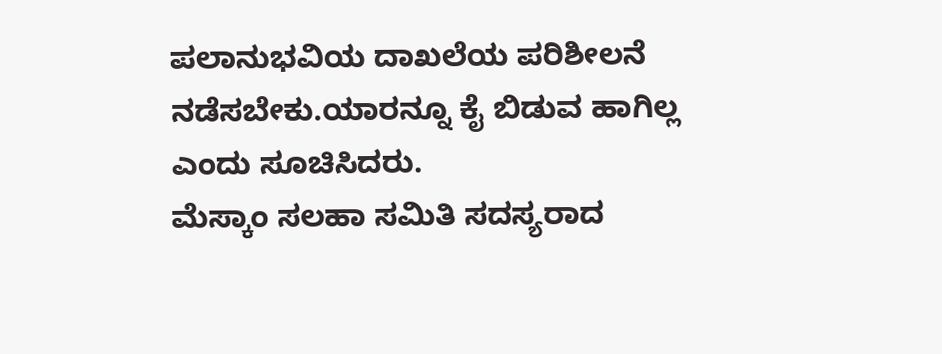ಪಲಾನುಭವಿಯ ದಾಖಲೆಯ ಪರಿಶೀಲನೆ ನಡೆಸಬೇಕು.ಯಾರನ್ನೂ ಕೈ ಬಿಡುವ ಹಾಗಿಲ್ಲ ಎಂದು ಸೂಚಿಸಿದರು.
ಮೆಸ್ಕಾಂ ಸಲಹಾ ಸಮಿತಿ ಸದಸ್ಯರಾದ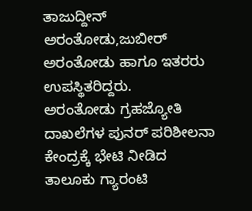ತಾಜುದ್ದೀನ್ ಅರಂತೋಡು,ಜುಬೀರ್ ಅರಂತೋಡು ಹಾಗೂ ಇತರರು ಉಪಸ್ಥಿತರಿದ್ದರು.
ಅರಂತೋಡು ಗ್ರಹಜ್ಯೋತಿ ದಾಖಲೆಗಳ ಪುನರ್ ಪರಿಶೀಲನಾ ಕೇಂದ್ರಕ್ಕೆ ಭೇಟಿ ನೀಡಿದ ತಾಲೂಕು ಗ್ಯಾರಂಟಿ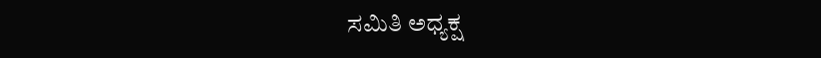ಸಮಿತಿ ಅಧ್ಯಕ್ಷ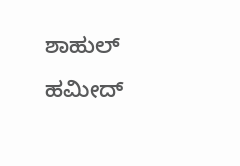ಶಾಹುಲ್ ಹಮೀದ್